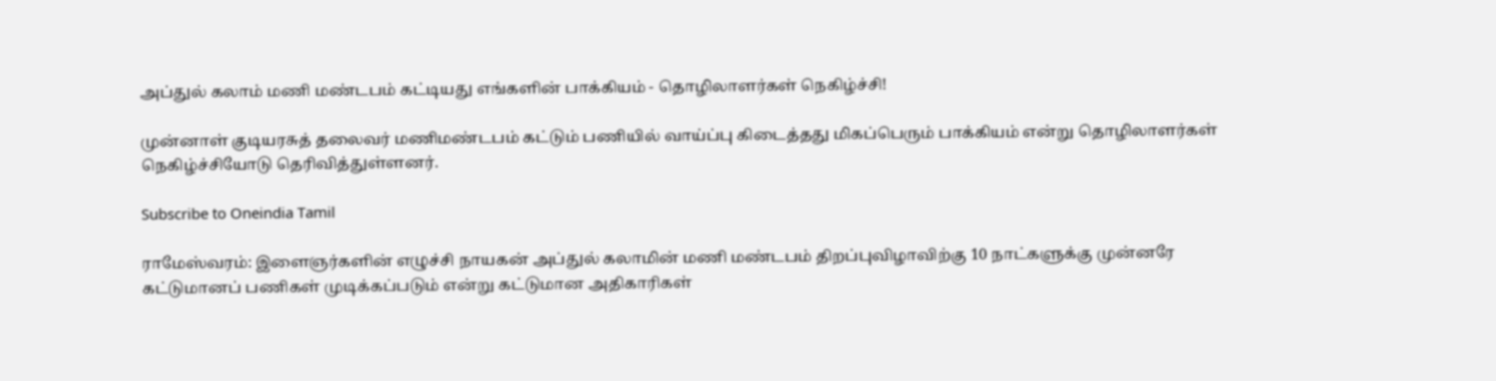அப்துல் கலாம் மணி மண்டபம் கட்டியது எங்களின் பாக்கியம் - தொழிலாளர்கள் நெகிழ்ச்சி!

முன்னாள் குடியரசுத் தலைவர் மணிமண்டபம் கட்டும் பணியில் வாய்ப்பு கிடைத்தது மிகப்பெரும் பாக்கியம் என்று தொழிலாளர்கள் நெகிழ்ச்சியோடு தெரிவித்துள்ளனர்.

Subscribe to Oneindia Tamil

ராமேஸ்வரம்: இளைஞர்களின் எழுச்சி நாயகன் அப்துல் கலாமின் மணி மண்டபம் திறப்புவிழாவிற்கு 10 நாட்களுக்கு முன்னரே கட்டுமானப் பணிகள் முடிக்கப்படும் என்று கட்டுமான அதிகாரிகள்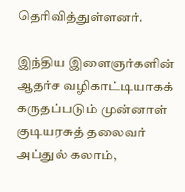தெரிவித்துள்ளனர்.

இந்திய இளைஞர்களின் ஆதர்ச வழிகாட்டியாகக் கருதப்படும் முன்னாள் குடியரசுத் தலைவர் அப்துல் கலாம்,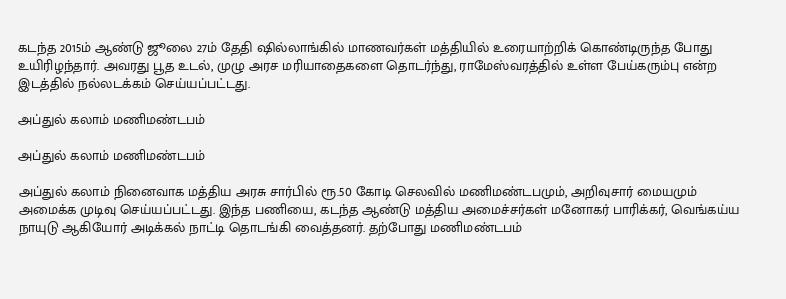கடந்த 2015ம் ஆண்டு ஜூலை 27ம் தேதி ஷில்லாங்கில் மாணவர்கள் மத்தியில் உரையாற்றிக் கொண்டிருந்த போது உயிரிழந்தார். அவரது பூத உடல், முழு அரச மரியாதைகளை தொடர்ந்து, ராமேஸ்வரத்தில் உள்ள பேய்கரும்பு என்ற இடத்தில் நல்லடக்கம் செய்யப்பட்டது.

அப்துல் கலாம் மணிமண்டபம்

அப்துல் கலாம் மணிமண்டபம்

அப்துல் கலாம் நினைவாக மத்திய அரசு சார்பில் ரூ.50 கோடி செலவில் மணிமண்டபமும், அறிவுசார் மையமும் அமைக்க முடிவு செய்யப்பட்டது. இந்த பணியை, கடந்த ஆண்டு மத்திய அமைச்சர்கள் மனோகர் பாரிக்கர், வெங்கய்ய நாயுடு ஆகியோர் அடிக்கல் நாட்டி தொடங்கி வைத்தனர். தற்போது மணிமண்டபம்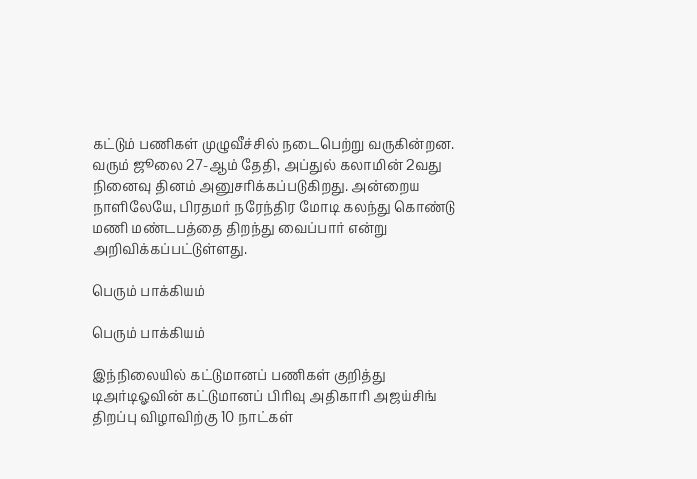கட்டும் பணிகள் முழுவீச்சில் நடைபெற்று வருகின்றன. வரும் ஜூலை 27-ஆம் தேதி, அப்துல் கலாமின் 2வது நினைவு தினம் அனுசரிக்கப்படுகிறது. அன்றைய நாளிலேயே, பிரதமர் நரேந்திர மோடி கலந்து கொண்டு மணி மண்டபத்தை திறந்து வைப்பார் என்று அறிவிக்கப்பட்டுள்ளது.

பெரும் பாக்கியம்

பெரும் பாக்கியம்

இந்நிலையில் கட்டுமானப் பணிகள் குறித்து டிஅர்டிஓவின் கட்டுமானப் பிரிவு அதிகாரி அஜய்சிங் திறப்பு விழாவிற்கு 10 நாட்கள்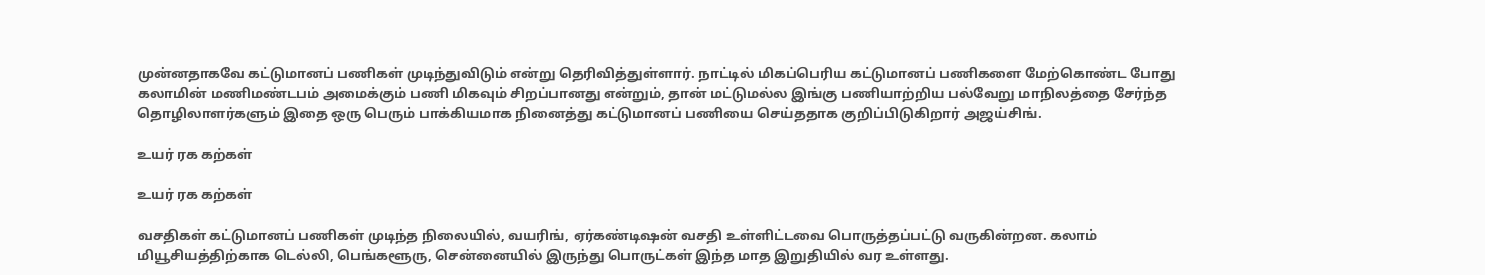முன்னதாகவே கட்டுமானப் பணிகள் முடிந்துவிடும் என்று தெரிவித்துள்ளார். நாட்டில் மிகப்பெரிய கட்டுமானப் பணிகளை மேற்கொண்ட போது கலாமின் மணிமண்டபம் அமைக்கும் பணி மிகவும் சிறப்பானது என்றும், தான் மட்டுமல்ல இங்கு பணியாற்றிய பல்வேறு மாநிலத்தை சேர்ந்த தொழிலாளர்களும் இதை ஒரு பெரும் பாக்கியமாக நினைத்து கட்டுமானப் பணியை செய்ததாக குறிப்பிடுகிறார் அஜய்சிங்.

உயர் ரக கற்கள்

உயர் ரக கற்கள்

வசதிகள் கட்டுமானப் பணிகள் முடிந்த நிலையில், வயரிங், ஏர்கண்டிஷன் வசதி உள்ளிட்டவை பொருத்தப்பட்டு வருகின்றன. கலாம் மியூசியத்திற்காக டெல்லி, பெங்களூரு, சென்னையில் இருந்து பொருட்கள் இந்த மாத இறுதியில் வர உள்ளது.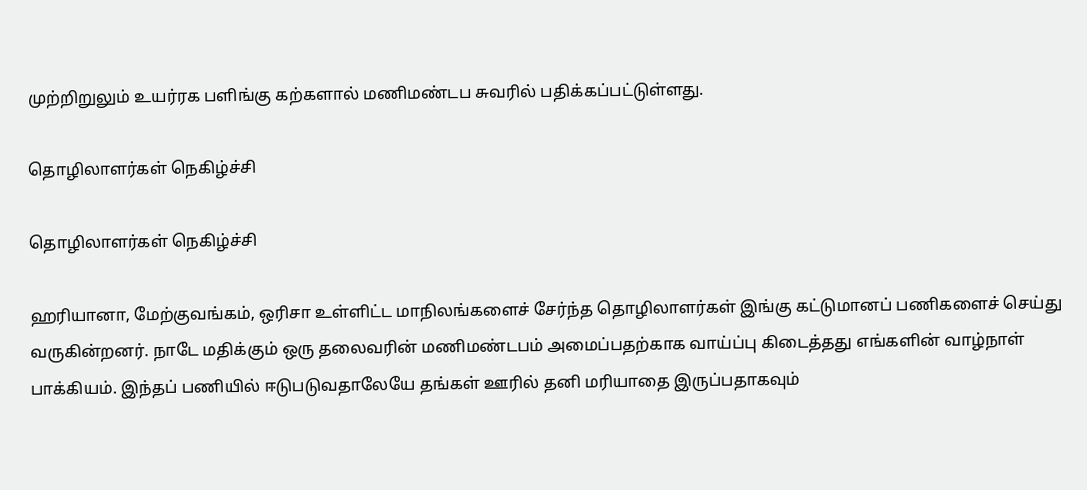முற்றிறுலும் உயர்ரக பளிங்கு கற்களால் மணிமண்டப சுவரில் பதிக்கப்பட்டுள்ளது.

தொழிலாளர்கள் நெகிழ்ச்சி

தொழிலாளர்கள் நெகிழ்ச்சி

ஹரியானா, மேற்குவங்கம், ஒரிசா உள்ளிட்ட மாநிலங்களைச் சேர்ந்த தொழிலாளர்கள் இங்கு கட்டுமானப் பணிகளைச் செய்து வருகின்றனர். நாடே மதிக்கும் ஒரு தலைவரின் மணிமண்டபம் அமைப்பதற்காக வாய்ப்பு கிடைத்தது எங்களின் வாழ்நாள் பாக்கியம். இந்தப் பணியில் ஈடுபடுவதாலேயே தங்கள் ஊரில் தனி மரியாதை இருப்பதாகவும்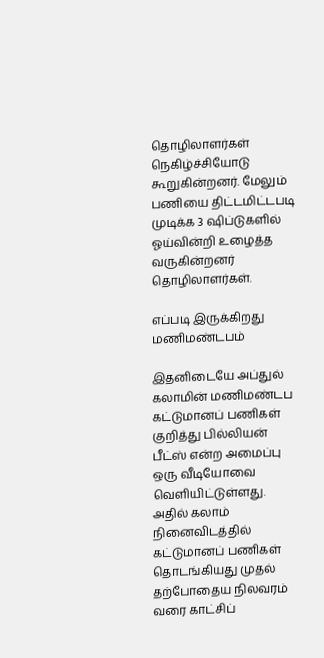தொழிலாளர்கள் நெகிழ்ச்சியோடு கூறுகின்றனர். மேலும் பணியை திட்டமிட்டபடி முடிக்க 3 ஷிப்டுகளில் ஓய்வின்றி உழைத்த வருகின்றனர் தொழிலாளர்கள்.

எப்படி இருக்கிறது மணிமண்டபம்

இதனிடையே அப்துல் கலாமின் மணிமண்டப கட்டுமானப் பணிகள் குறித்து பில்லியன் பீட்ஸ் என்ற அமைப்பு ஒரு வீடியோவை வெளியிட்டுள்ளது. அதில் கலாம் நினைவிடத்தில் கட்டுமானப் பணிகள் தொடங்கியது முதல் தற்போதைய நிலவரம் வரை காட்சிப்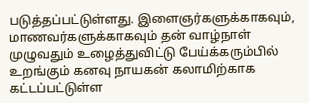படுத்தப்பட்டுள்ளது. இளைஞர்களுக்காகவும், மாணவர்களுக்காகவும் தன் வாழ்நாள் முழுவதும் உழைத்துவிட்டு பேய்க்கரும்பில் உறங்கும் கனவு நாயகன் கலாமிற்காக கட்டப்பட்டுள்ள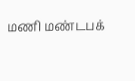மணி மண்டபக்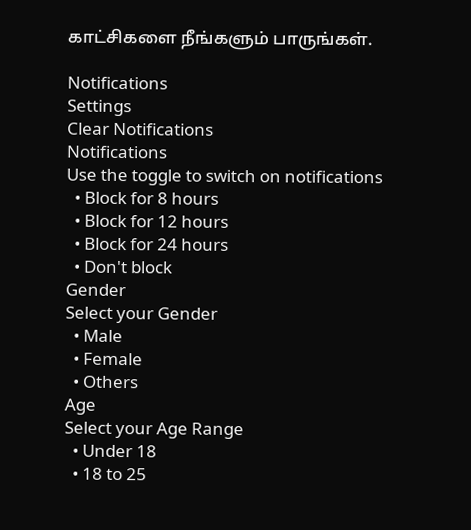காட்சிகளை நீங்களும் பாருங்கள்.

Notifications
Settings
Clear Notifications
Notifications
Use the toggle to switch on notifications
  • Block for 8 hours
  • Block for 12 hours
  • Block for 24 hours
  • Don't block
Gender
Select your Gender
  • Male
  • Female
  • Others
Age
Select your Age Range
  • Under 18
  • 18 to 25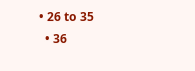• 26 to 35
  • 36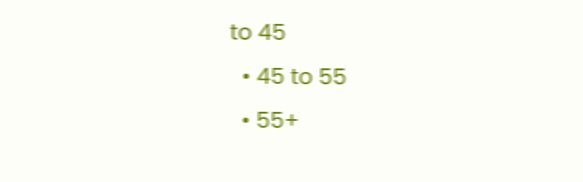to 45
  • 45 to 55
  • 55+